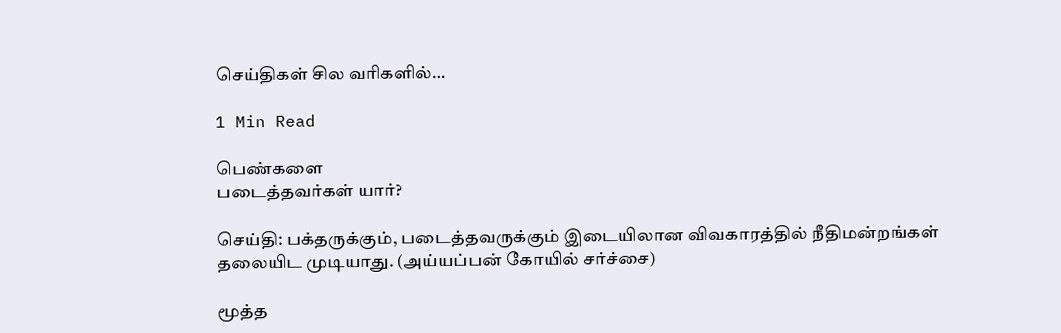செய்திகள் சில வரிகளில்…

1 Min Read

பெண்களை
படைத்தவர்கள் யார்?

செய்தி: பக்தருக்கும், படைத்தவருக்கும் இடையிலான விவகாரத்தில் நீதிமன்றங்கள் தலையிட முடியாது. (அய்யப்பன் கோயில் சர்ச்சை)

மூத்த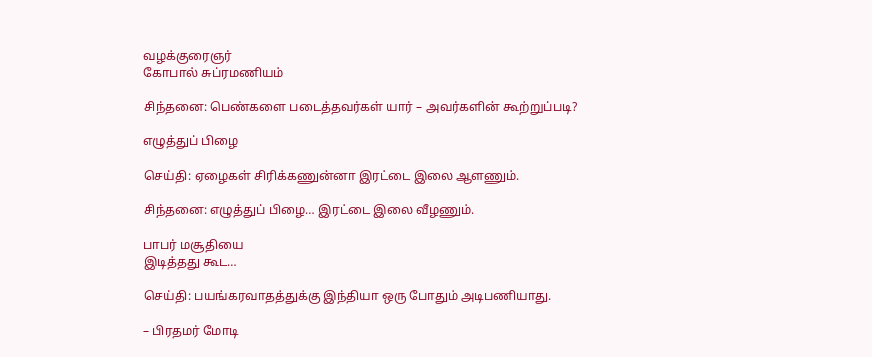வழக்குரைஞர்
கோபால் சுப்ரமணியம்

சிந்தனை: பெண்களை படைத்தவர்கள் யார் – அவர்களின் கூற்றுப்படி?

எழுத்துப் பிழை

செய்தி: ஏழைகள் சிரிக்கணுன்னா இரட்டை இலை ஆளணும்.

சிந்தனை: எழுத்துப் பிழை… இரட்டை இலை வீழணும்.

பாபர் மசூதியை
இடித்தது கூட…

செய்தி: பயங்கரவாதத்துக்கு இந்தியா ஒரு போதும் அடிபணியாது.

– பிரதமர் மோடி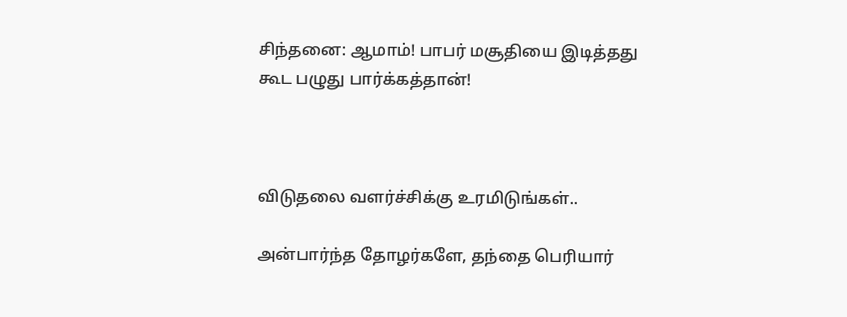சிந்தனை: ஆமாம்! பாபர் மசூதியை இடித்தது கூட பழுது பார்க்கத்தான்!



விடுதலை வளர்ச்சிக்கு உரமிடுங்கள்..

அன்பார்ந்த தோழர்களே, தந்தை பெரியார்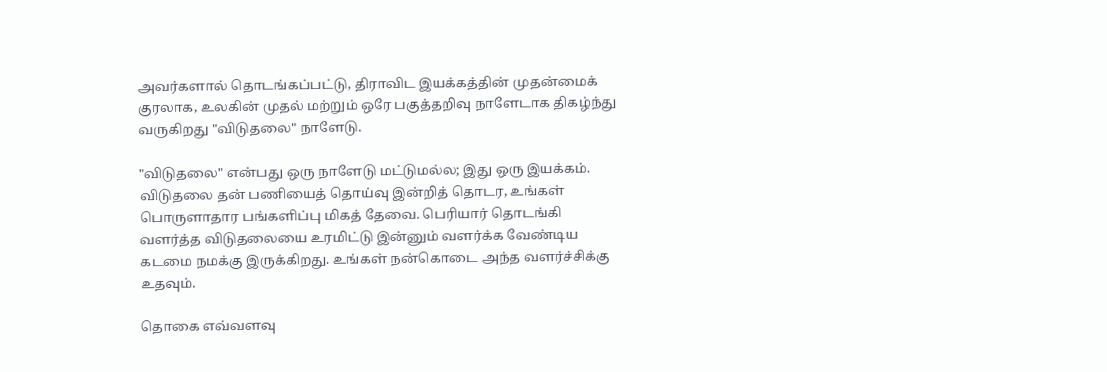அவர்களால் தொடங்கப்பட்டு, திராவிட இயக்கத்தின் முதன்மைக் குரலாக, உலகின் முதல் மற்றும் ஒரே பகுத்தறிவு நாளேடாக திகழ்ந்து வருகிறது "விடுதலை" நாளேடு.

"விடுதலை" என்பது ஒரு நாளேடு மட்டுமல்ல; இது ஒரு இயக்கம். விடுதலை தன் பணியைத் தொய்வு இன்றித் தொடர, உங்கள் பொருளாதார பங்களிப்பு மிகத் தேவை. பெரியார் தொடங்கி வளர்த்த விடுதலையை உரமிட்டு இன்னும் வளர்க்க வேண்டிய கடமை நமக்கு இருக்கிறது. உங்கள் நன்கொடை அந்த வளர்ச்சிக்கு உதவும்.

தொகை எவ்வளவு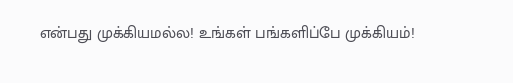என்பது முக்கியமல்ல! உங்கள் பங்களிப்பே முக்கியம்!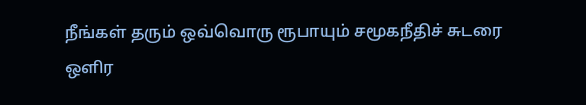நீங்கள் தரும் ஒவ்வொரு ரூபாயும் சமூகநீதிச் சுடரை ஒளிர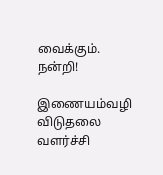வைக்கும். நன்றி!

இணையம்வழி விடுதலை வளர்ச்சி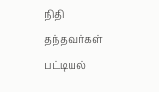நிதி தந்தவர்கள் பட்டியல்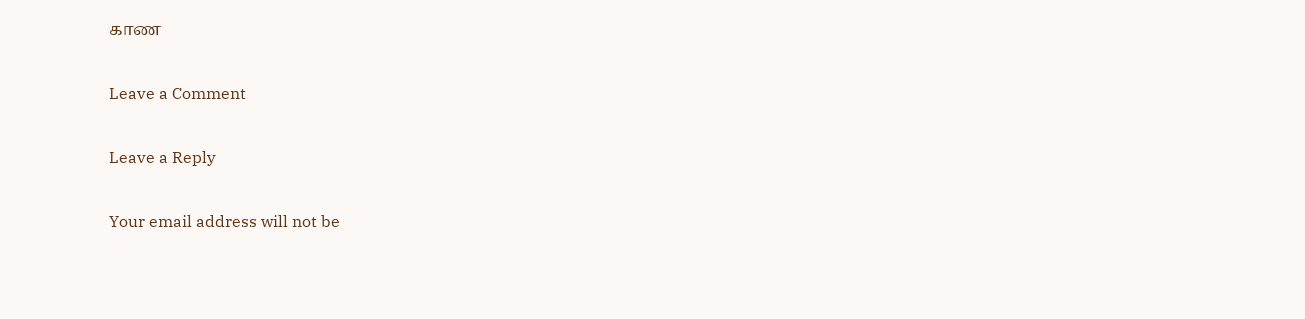காண

Leave a Comment

Leave a Reply

Your email address will not be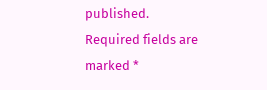published. Required fields are marked *